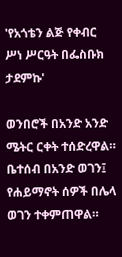'የአጎቴን ልጅ የቀብር ሥነ ሥርዓት በፌስቡክ ታደምኩ'

ወንበሮች በአንድ አንድ ሜትር ርቀት ተሰድረዋል። ቤተሰብ በአንድ ወገን፤ የሐይማኖት ሰዎች በሌላ ወገን ተቀምጠዋል።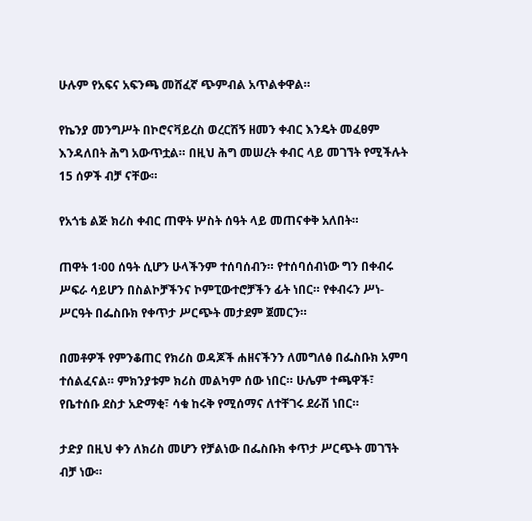ሁሉም የአፍና አፍንጫ መሸፈኛ ጭምብል አጥልቀዋል።

የኬንያ መንግሥት በኮሮናቫይረስ ወረርሽኝ ዘመን ቀብር እንዴት መፈፀም እንዳለበት ሕግ አውጥቷል። በዚህ ሕግ መሠረት ቀብር ላይ መገኘት የሚችሉት 15 ሰዎች ብቻ ናቸው።

የአጎቴ ልጅ ክሪስ ቀብር ጠዋት ሦስት ሰዓት ላይ መጠናቀቅ አለበት።

ጠዋት 1፡00 ሰዓት ሲሆን ሁላችንም ተሰባሰብን። የተሰባሰብነው ግን በቀብሩ ሥፍራ ሳይሆን በስልኮቻችንና ኮምፒውተሮቻችን ፊት ነበር። የቀብሩን ሥነ-ሥርዓት በፌስቡክ የቀጥታ ሥርጭት መታደም ጀመርን።

በመቶዎች የምንቆጠር የክሪስ ወዳጆች ሐዘናችንን ለመግለፅ በፌስቡክ አምባ ተሰልፈናል። ምክንያቱም ክሪስ መልካም ሰው ነበር። ሁሌም ተጫዋች፣ የቤተሰቡ ደስታ አድማቂ፣ ሳቁ ከሩቅ የሚሰማና ለተቸገሩ ደራሽ ነበር።

ታድያ በዚህ ቀን ለክሪስ መሆን የቻልነው በፌስቡክ ቀጥታ ሥርጭት መገኘት ብቻ ነው።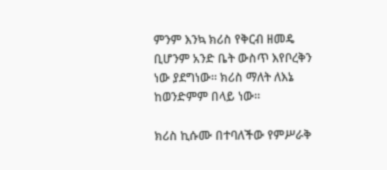ምንም እንኳ ክሪስ የቅርብ ዘመዴ ቢሆንም አንድ ቤት ውስጥ እየቦረቅን ነው ያደግነው። ክሪስ ማለት ለእኔ ከወንድምም በላይ ነው።

ክሪስ ኪሱሙ በተባለችው የምሥራቅ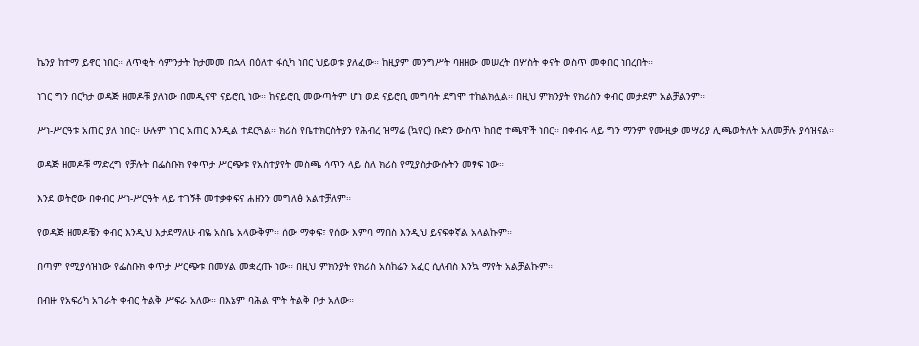ኬንያ ከተማ ይኖር ነበር። ለጥቂት ሳምንታት ከታመመ በኋላ በዕለተ ፋሲካ ነበር ህይወቱ ያለፈው። ከዚያም መንግሥት ባዘዘው መሠረት በሦስት ቀናት ወስጥ መቀበር ነበረበት።

ነገር ግን በርካታ ወዳጅ ዘመዶቹ ያለነው በመዲናዋ ናይሮቢ ነው። ከናይሮቢ መውጣትም ሆነ ወደ ናይሮቢ መግባት ደግሞ ተከልክሏል። በዚህ ምክንያት የክሪስን ቀብር መታደም አልቻልንም።

ሥነ-ሥርዓቱ አጠር ያለ ነበር። ሁሉም ነገር አጠር እንዲል ተደርጓል። ክሪስ የቤተክርስትያን የሕብረ ዝማሬ (ኳየር) ቡድን ውስጥ ከበሮ ተጫዋች ነበር። በቀብሩ ላይ ግን ማንም የሙዚቃ መሣሪያ ሊጫወትለት አለመቻሉ ያሳዝናል።

ወዳጅ ዘመዶቹ ማድረግ የቻሉት በፌስቡክ የቀጥታ ሥርጭቱ የአስተያየት መስጫ ሳጥን ላይ ስለ ክሪስ የሚያስታውሱትን መፃፍ ነው።

እንደ ወትሮው በቀብር ሥነ-ሥርዓት ላይ ተገኝቶ መተቃቀፍና ሐዘንን መግለፅ አልተቻለም።

የወዳጅ ዘመዶቼን ቀብር እንዲህ እታደማለሁ ብዬ አስቤ አላውቅም። ሰው ማቀፍ፣ የሰው እምባ ማበስ እንዲህ ይናፍቀኛል አላልኩም።

በጣም የሚያሳዝነው የፌስቡክ ቀጥታ ሥርጭቱ በመሃል መቋረጡ ነው። በዚህ ምክንያት የክሪስ አስከሬን አፈር ሲለብስ እንኳ ማየት አልቻልኩም።

በብዙ የአፍሪካ አገራት ቀብር ትልቅ ሥፍራ አለው። በእኔም ባሕል ሞት ትልቅ ቦታ አለው።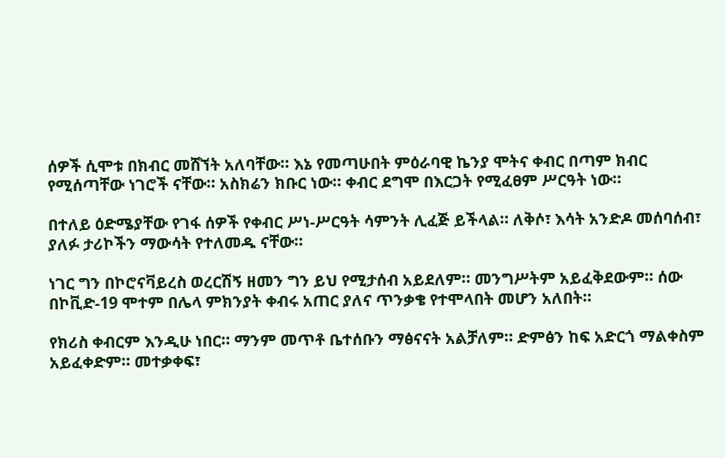ሰዎች ሲሞቱ በክብር መሸኘት አለባቸው። እኔ የመጣሁበት ምዕራባዊ ኬንያ ሞትና ቀብር በጣም ክብር የሚሰጣቸው ነገሮች ናቸው። አስክሬን ክቡር ነው። ቀብር ደግሞ በእርጋት የሚፈፀም ሥርዓት ነው።

በተለይ ዕድሜያቸው የገፋ ሰዎች የቀብር ሥነ-ሥርዓት ሳምንት ሊፈጅ ይችላል። ለቅሶ፣ እሳት አንድዶ መሰባሰብ፣ ያለፉ ታሪኮችን ማውሳት የተለመዱ ናቸው።

ነገር ግን በኮሮናቫይረስ ወረርሽኝ ዘመን ግን ይህ የሚታሰብ አይደለም። መንግሥትም አይፈቅደውም። ሰው በኮቪድ-19 ሞተም በሌላ ምክንያት ቀብሩ አጠር ያለና ጥንቃቄ የተሞላበት መሆን አለበት።

የክሪስ ቀብርም እንዲሁ ነበር። ማንም መጥቶ ቤተሰቡን ማፅናናት አልቻለም። ድምፅን ከፍ አድርጎ ማልቀስም አይፈቀድም። መተቃቀፍ፣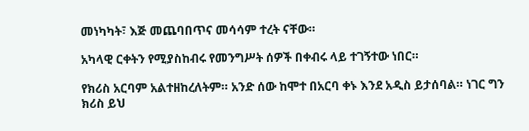መነካካት፣ እጅ መጨባበጥና መሳሳም ተረት ናቸው።

አካላዊ ርቀትን የሚያስከብሩ የመንግሥት ሰዎች በቀብሩ ላይ ተገኝተው ነበር።

የክሪስ አርባም አልተዘከረለትም። አንድ ሰው ከሞተ በአርባ ቀኑ እንደ አዲስ ይታሰባል። ነገር ግን ክሪስ ይህ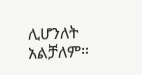ሊሆንለት አልቻለም።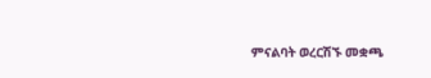ምናልባት ወረርሽኙ መቋጫ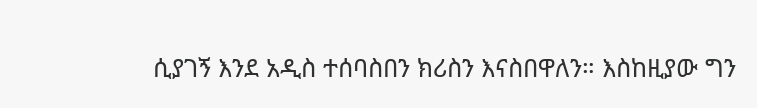ሲያገኝ እንደ አዲስ ተሰባስበን ክሪስን እናስበዋለን። እስከዚያው ግን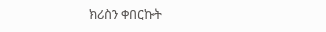ክሪስን ቀበርኩት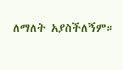ለማለት አያስችለኝም።